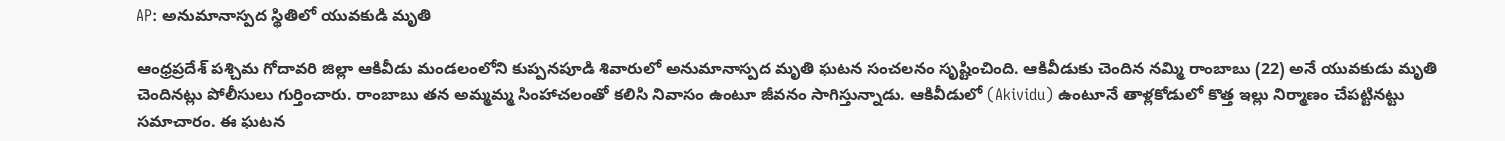AP: అనుమానాస్పద స్థితిలో యువకుడి మృతి

ఆంధ్రప్రదేశ్ పశ్చిమ గోదావరి జిల్లా ఆకివీడు మండలంలోని కుప్పనపూడి శివారులో అనుమానాస్పద మృతి ఘటన సంచలనం సృష్టించింది. ఆకివీడుకు చెందిన నమ్మి రాంబాబు (22) అనే యువకుడు మృతి చెందినట్లు పోలీసులు గుర్తించారు. రాంబాబు తన అమ్మమ్మ సింహాచలంతో కలిసి నివాసం ఉంటూ జీవనం సాగిస్తున్నాడు. ఆకివీడులో (Akividu) ఉంటూనే తాళ్లకోడులో కొత్త ఇల్లు నిర్మాణం చేపట్టినట్టు సమాచారం. ఈ ఘటన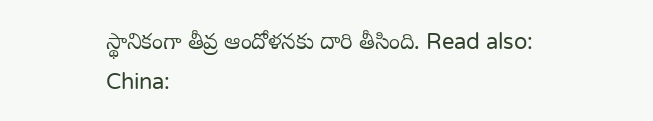స్థానికంగా తీవ్ర ఆందోళనకు దారి తీసింది. Read also: China: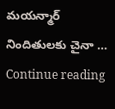మయన్మార్ నిందితులకు చైనా … Continue reading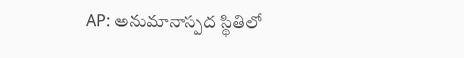AP: అనుమానాస్పద స్థితిలో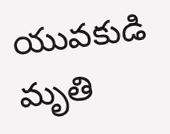యువకుడి మృతి